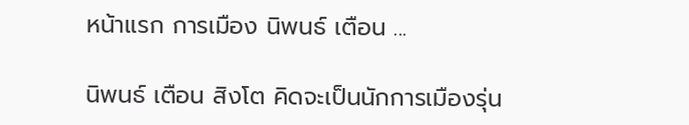หน้าแรก การเมือง นิพนธ์ เตือน ...

นิพนธ์ เตือน สิงโต คิดจะเป็นนักการเมืองรุ่น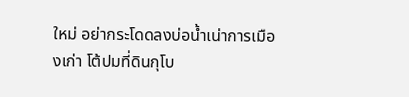ใหม่ อย่ากระโดดลงบ่อน้ำเน่าการเมืองเก่า โต้ปมที่ดินกุโบ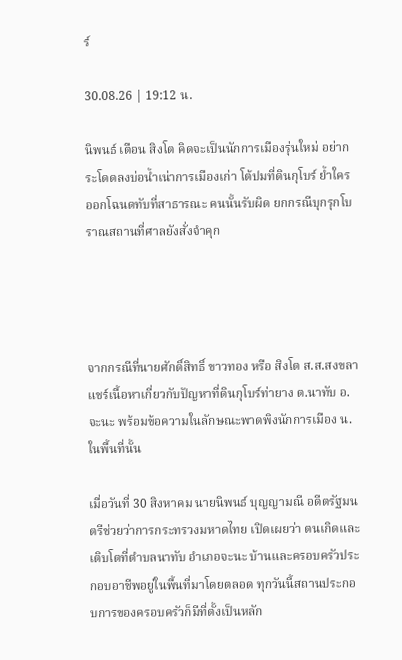ร์

30.08.26 | 19:12 น.

นิพนธ์ เตือน สิงโต คิดจะเป็นนักการเมืองรุ่นใหม่ อย่ากระโดดลงบ่อน้ำเน่าการเมืองเก่า โต้ปมที่ดินกุโบร์ ย้ำใครออกโฉนดทับที่สาธารณะ คนนั้นรับผิด ยกกรณีบุกรุกโบราณสถานที่ศาลยังสั่งจำคุก




จากกรณีที่นายศักดิ์สิทธิ์ ขาวทอง หรือ สิงโต ส.ส.สงขลา แชร์เนื้อหาเกี่ยวกับปัญหาที่ดินกุโบร์ท่ายาง ต.นาทับ อ.จะนะ พร้อมข้อความในลักษณะพาดพิงนักการเมือง น. ในพื้นที่นั้น

เมื่อวันที่ 30 สิงหาคม นายนิพนธ์ บุญญามณี อดีตรัฐมนตรีช่วยว่าการกระทรวงมหาดไทย เปิดเผยว่า ตนเกิดและเติบโตที่ตำบลนาทับ อำเภอจะนะ บ้านและครอบครัวประกอบอาชีพอยู่ในพื้นที่มาโดยตลอด ทุกวันนี้สถานประกอบการของครอบครัวก็มีที่ตั้งเป็นหลัก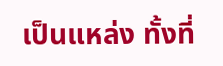เป็นแหล่ง ทั้งที่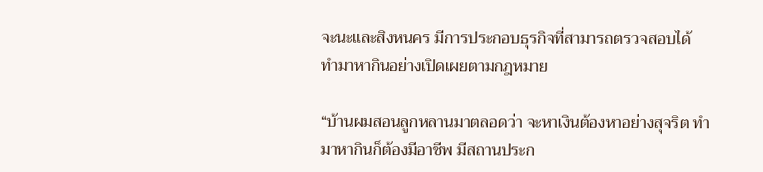จะนะและสิงหนคร มีการประกอบธุรกิจที่สามารถตรวจสอบได้ ทำมาหากินอย่างเปิดเผยตามกฎหมาย

“บ้านผมสอนลูกหลานมาตลอดว่า จะหาเงินต้องหาอย่างสุจริต ทำมาหากินก็ต้องมีอาชีพ มีสถานประก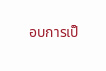อบการเป็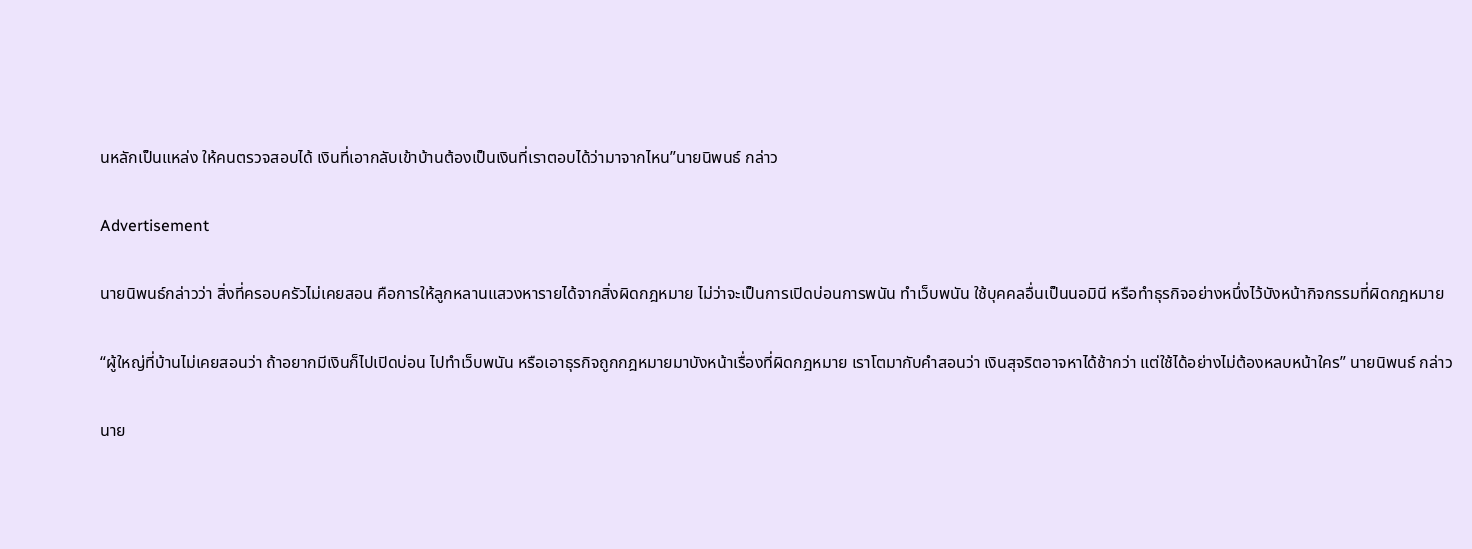นหลักเป็นแหล่ง ให้คนตรวจสอบได้ เงินที่เอากลับเข้าบ้านต้องเป็นเงินที่เราตอบได้ว่ามาจากไหน”นายนิพนธ์ กล่าว

Advertisement

นายนิพนธ์กล่าวว่า สิ่งที่ครอบครัวไม่เคยสอน คือการให้ลูกหลานแสวงหารายได้จากสิ่งผิดกฎหมาย ไม่ว่าจะเป็นการเปิดบ่อนการพนัน ทำเว็บพนัน ใช้บุคคลอื่นเป็นนอมินี หรือทำธุรกิจอย่างหนึ่งไว้บังหน้ากิจกรรมที่ผิดกฎหมาย

“ผู้ใหญ่ที่บ้านไม่เคยสอนว่า ถ้าอยากมีเงินก็ไปเปิดบ่อน ไปทำเว็บพนัน หรือเอาธุรกิจถูกกฎหมายมาบังหน้าเรื่องที่ผิดกฎหมาย เราโตมากับคำสอนว่า เงินสุจริตอาจหาได้ช้ากว่า แต่ใช้ได้อย่างไม่ต้องหลบหน้าใคร” นายนิพนธ์ กล่าว

นาย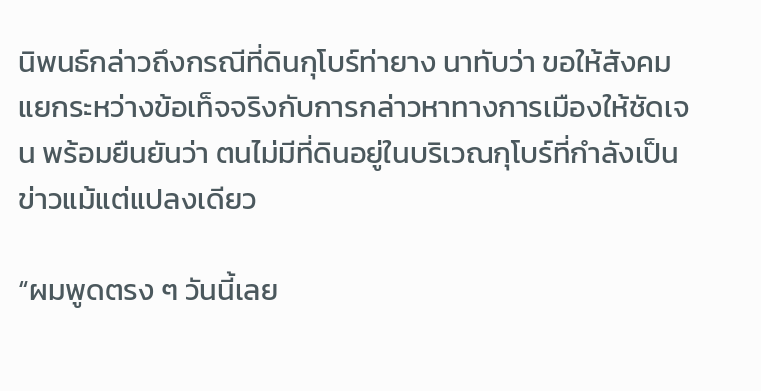นิพนธ์กล่าวถึงกรณีที่ดินกุโบร์ท่ายาง นาทับว่า ขอให้สังคมแยกระหว่างข้อเท็จจริงกับการกล่าวหาทางการเมืองให้ชัดเจน พร้อมยืนยันว่า ตนไม่มีที่ดินอยู่ในบริเวณกุโบร์ที่กำลังเป็นข่าวแม้แต่แปลงเดียว

“ผมพูดตรง ๆ วันนี้เลย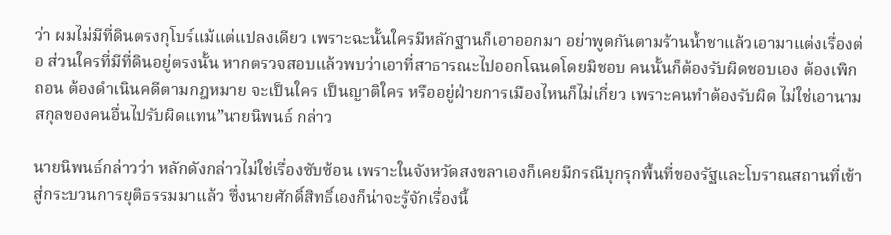ว่า ผมไม่มีที่ดินตรงกุโบร์แม้แต่แปลงเดียว เพราะฉะนั้นใครมีหลักฐานก็เอาออกมา อย่าพูดกันตามร้านน้ำชาแล้วเอามาแต่งเรื่องต่อ ส่วนใครที่มีที่ดินอยู่ตรงนั้น หากตรวจสอบแล้วพบว่าเอาที่สาธารณะไปออกโฉนดโดยมิชอบ คนนั้นก็ต้องรับผิดชอบเอง ต้องเพิกถอน ต้องดำเนินคดีตามกฎหมาย จะเป็นใคร เป็นญาติใคร หรืออยู่ฝ่ายการเมืองไหนก็ไม่เกี่ยว เพราะคนทำต้องรับผิด ไม่ใช่เอานามสกุลของคนอื่นไปรับผิดแทน”นายนิพนธ์ กล่าว

นายนิพนธ์กล่าวว่า หลักดังกล่าวไม่ใช่เรื่องซับซ้อน เพราะในจังหวัดสงขลาเองก็เคยมีกรณีบุกรุกพื้นที่ของรัฐและโบราณสถานที่เข้าสู่กระบวนการยุติธรรมมาแล้ว ซึ่งนายศักดิ์สิทธิ์เองก็น่าจะรู้จักเรื่องนี้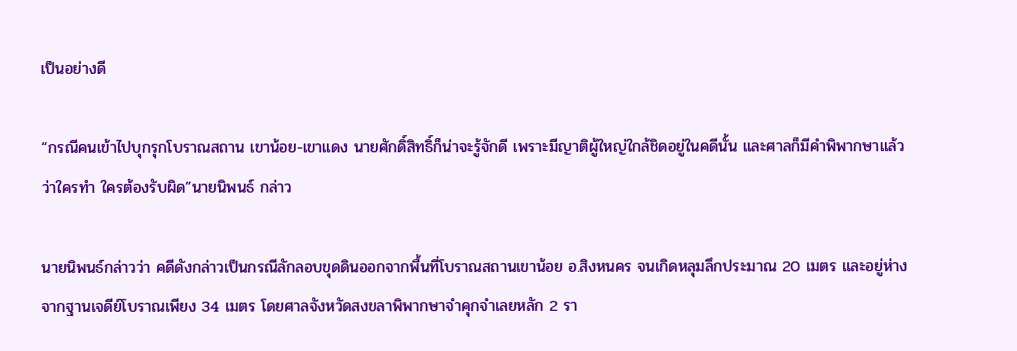เป็นอย่างดี

“กรณีคนเข้าไปบุกรุกโบราณสถาน เขาน้อย-เขาแดง นายศักดิ์สิทธิ์ก็น่าจะรู้จักดี เพราะมีญาติผู้ใหญ่ใกล้ชิดอยู่ในคดีนั้น และศาลก็มีคำพิพากษาแล้วว่าใครทำ ใครต้องรับผิด”นายนิพนธ์ กล่าว

นายนิพนธ์กล่าวว่า คดีดังกล่าวเป็นกรณีลักลอบขุดดินออกจากพื้นที่โบราณสถานเขาน้อย อ.สิงหนคร จนเกิดหลุมลึกประมาณ 20 เมตร และอยู่ห่างจากฐานเจดีย์โบราณเพียง 34 เมตร โดยศาลจังหวัดสงขลาพิพากษาจำคุกจำเลยหลัก 2 รา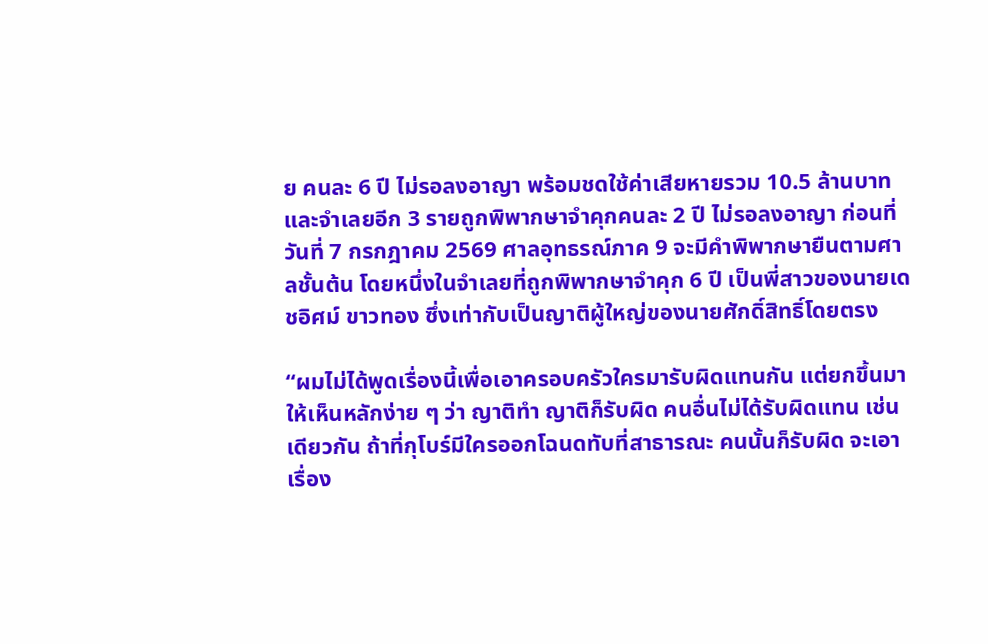ย คนละ 6 ปี ไม่รอลงอาญา พร้อมชดใช้ค่าเสียหายรวม 10.5 ล้านบาท และจำเลยอีก 3 รายถูกพิพากษาจำคุกคนละ 2 ปี ไม่รอลงอาญา ก่อนที่วันที่ 7 กรกฎาคม 2569 ศาลอุทธรณ์ภาค 9 จะมีคำพิพากษายืนตามศาลชั้นต้น โดยหนึ่งในจำเลยที่ถูกพิพากษาจำคุก 6 ปี เป็นพี่สาวของนายเดชอิศม์ ขาวทอง ซึ่งเท่ากับเป็นญาติผู้ใหญ่ของนายศักดิ์สิทธิ์โดยตรง

“ผมไม่ได้พูดเรื่องนี้เพื่อเอาครอบครัวใครมารับผิดแทนกัน แต่ยกขึ้นมาให้เห็นหลักง่าย ๆ ว่า ญาติทำ ญาติก็รับผิด คนอื่นไม่ได้รับผิดแทน เช่นเดียวกัน ถ้าที่กุโบร์มีใครออกโฉนดทับที่สาธารณะ คนนั้นก็รับผิด จะเอาเรื่อง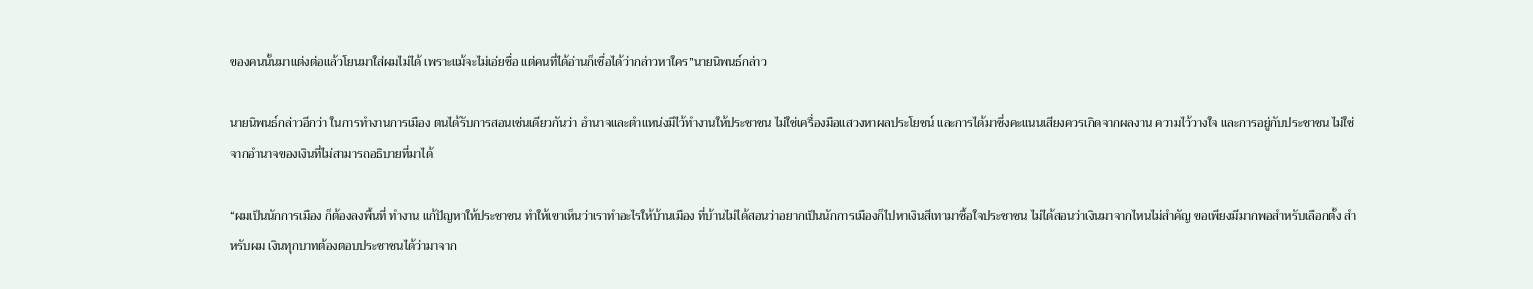ของคนนั้นมาแต่งต่อแล้วโยนมาใส่ผมไม่ได้ เพราะแม้จะไม่เอ่ยชื่อ แต่คนที่ได้อ่านก็เชื่อได้ว่ากล่าวหาใคร”นายนิพนธ์กล่าว

นายนิพนธ์กล่าวอีกว่า ในการทำงานการเมือง ตนได้รับการสอนเช่นเดียวกันว่า อำนาจและตำแหน่งมีไว้ทำงานให้ประชาชน ไม่ใช่เครื่องมือแสวงหาผลประโยชน์ และการได้มาซึ่งคะแนนเสียงควรเกิดจากผลงาน ความไว้วางใจ และการอยู่กับประชาชน ไม่ใช่จากอำนาจของเงินที่ไม่สามารถอธิบายที่มาได้

“ผมเป็นนักการเมือง ก็ต้องลงพื้นที่ ทำงาน แก้ปัญหาให้ประชาชน ทำให้เขาเห็นว่าเราทำอะไรให้บ้านเมือง ที่บ้านไม่ได้สอนว่าอยากเป็นนักการเมืองก็ไปหาเงินสีเทามาซื้อใจประชาชน ไม่ได้สอนว่าเงินมาจากไหนไม่สำคัญ ขอเพียงมีมากพอสำหรับเลือกตั้ง สำหรับผม เงินทุกบาทต้องตอบประชาชนได้ว่ามาจาก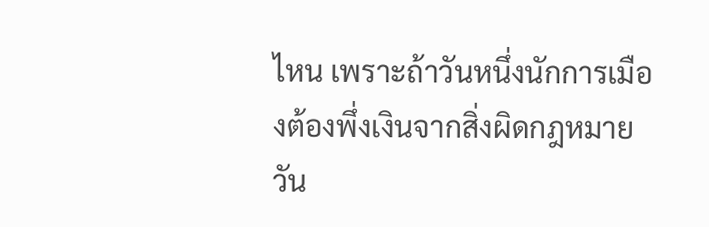ไหน เพราะถ้าวันหนึ่งนักการเมืองต้องพึ่งเงินจากสิ่งผิดกฎหมาย วัน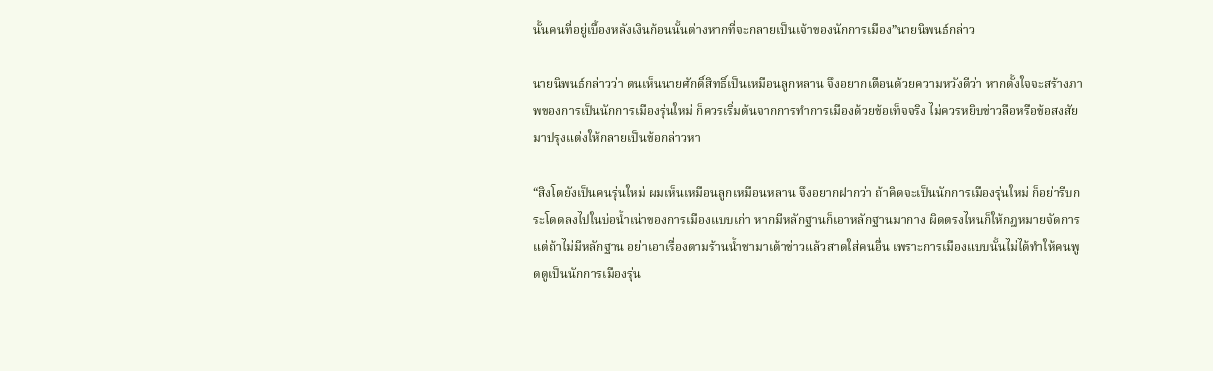นั้นคนที่อยู่เบื้องหลังเงินก้อนนั้นต่างหากที่จะกลายเป็นเจ้าของนักการเมือง”นายนิพนธ์กล่าว

นายนิพนธ์กล่าวว่า ตนเห็นนายศักดิ์สิทธิ์เป็นเหมือนลูกหลาน จึงอยากเตือนด้วยความหวังดีว่า หากตั้งใจจะสร้างภาพของการเป็นนักการเมืองรุ่นใหม่ ก็ควรเริ่มต้นจากการทำการเมืองด้วยข้อเท็จจริง ไม่ควรหยิบข่าวลือหรือข้อสงสัยมาปรุงแต่งให้กลายเป็นข้อกล่าวหา

“สิงโตยังเป็นคนรุ่นใหม่ ผมเห็นเหมือนลูกเหมือนหลาน จึงอยากฝากว่า ถ้าคิดจะเป็นนักการเมืองรุ่นใหม่ ก็อย่ารีบกระโดดลงไปในบ่อน้ำเน่าของการเมืองแบบเก่า หากมีหลักฐานก็เอาหลักฐานมากาง ผิดตรงไหนก็ให้กฎหมายจัดการ แต่ถ้าไม่มีหลักฐาน อย่าเอาเรื่องตามร้านน้ำชามาเต้าข่าวแล้วสาดใส่คนอื่น เพราะการเมืองแบบนั้นไม่ได้ทำให้คนพูดดูเป็นนักการเมืองรุ่น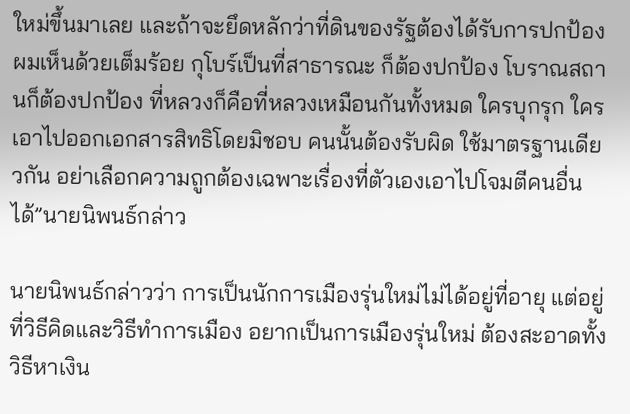ใหม่ขึ้นมาเลย และถ้าจะยึดหลักว่าที่ดินของรัฐต้องได้รับการปกป้อง ผมเห็นด้วยเต็มร้อย กุโบร์เป็นที่สาธารณะ ก็ต้องปกป้อง โบราณสถานก็ต้องปกป้อง ที่หลวงก็คือที่หลวงเหมือนกันทั้งหมด ใครบุกรุก ใครเอาไปออกเอกสารสิทธิโดยมิชอบ คนนั้นต้องรับผิด ใช้มาตรฐานเดียวกัน อย่าเลือกความถูกต้องเฉพาะเรื่องที่ตัวเองเอาไปโจมตีคนอื่นได้”นายนิพนธ์กล่าว

นายนิพนธ์กล่าวว่า การเป็นนักการเมืองรุ่นใหม่ไม่ได้อยู่ที่อายุ แต่อยู่ที่วิธีคิดและวิธีทำการเมือง อยากเป็นการเมืองรุ่นใหม่ ต้องสะอาดทั้งวิธีหาเงิน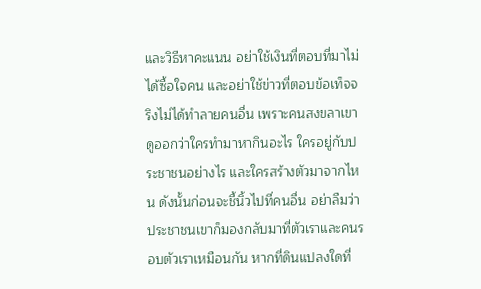และวิธีหาคะแนน อย่าใช้เงินที่ตอบที่มาไม่ได้ซื้อใจคน และอย่าใช้ข่าวที่ตอบข้อเท็จจริงไม่ได้ทำลายคนอื่น เพราะคนสงขลาเขาดูออกว่าใครทำมาหากินอะไร ใครอยู่กับประชาชนอย่างไร และใครสร้างตัวมาจากไหน ดังนั้นก่อนจะชี้นิ้วไปที่คนอื่น อย่าลืมว่าประชาชนเขาก็มองกลับมาที่ตัวเราและคนรอบตัวเราเหมือนกัน หากที่ดินแปลงใดที่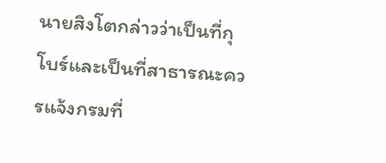นายสิงโตกล่าวว่าเป็นที่กุโบร์และเป็นที่สาธารณะควรแจ้งกรมที่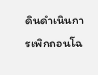ดินดำเนินการเพิกถอนโฉ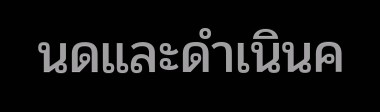นดและดำเนินค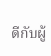ดีกับผู้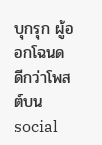บุกรุก ผู้ออกโฉนด ดีกว่าโพสต์บน social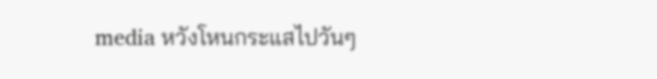media หวังโหนกระแสไปวันๆ